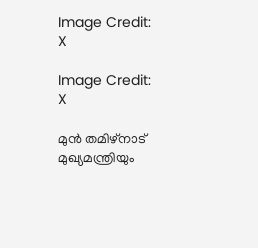Image Credit: X

Image Credit: X

മുന്‍ തമിഴ്നാട് മുഖ്യമന്ത്രിയും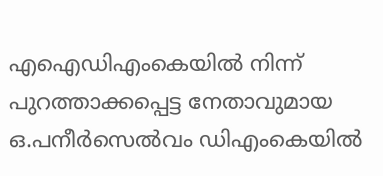എഐ‍ഡിഎംകെയില്‍ നിന്ന് പുറത്താക്കപ്പെട്ട നേതാവുമായ ഒ.പനീര്‍സെല്‍വം ഡിഎംകെയില്‍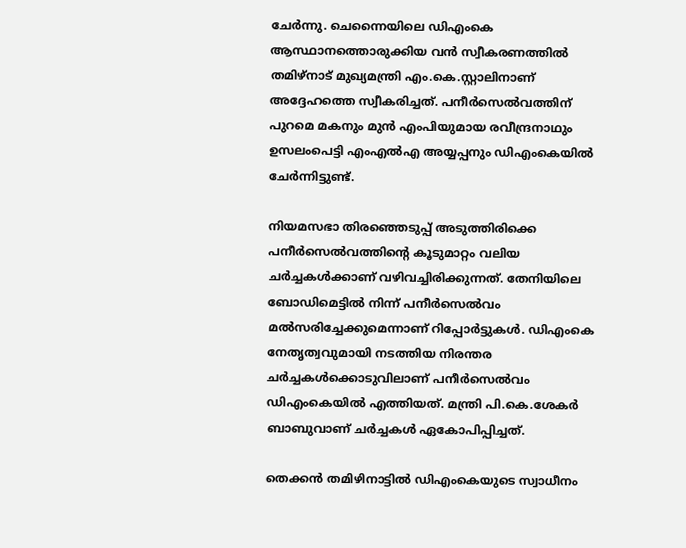ചേര്‍ന്നു. ചെന്നൈയിലെ ഡിഎംകെ ആസ്ഥാനത്തൊരുക്കിയ വന്‍ സ്വീകരണത്തില്‍ തമിഴ്നാട് മുഖ്യമന്ത്രി എം.കെ.സ്റ്റാലിനാണ് അദ്ദേഹത്തെ സ്വീകരിച്ചത്. പനീര്‍സെല്‍വത്തിന് പുറമെ മകനും മുന്‍ എംപിയുമായ രവീന്ദ്രനാഥും ഉസലംപെട്ടി എംഎല്‍എ അയ്യപ്പനും ഡിഎംകെയില്‍ ചേര്‍ന്നിട്ടുണ്ട്.

നിയമസഭാ തിരഞ്ഞെടുപ്പ് അടുത്തിരിക്കെ പനീര്‍സെല്‍വത്തിന്റെ കൂടുമാറ്റം വലിയ ചര്‍ച്ചകള്‍ക്കാണ് വഴിവച്ചിരിക്കുന്നത്. തേനിയിലെ ബോഡിമെട്ടില്‍ നിന്ന് പനീര്‍സെല്‍വം മല്‍സരിച്ചേക്കുമെന്നാണ് റിപ്പോര്‍ട്ടുകള്‍. ഡിഎംകെ നേതൃത്വവുമായി നടത്തിയ നിരന്തര ചര്‍ച്ചകള്‍ക്കൊടുവിലാണ് പനീര്‍സെല്‍വം ഡിഎംകെയില്‍ എത്തിയത്. മന്ത്രി പി.കെ.ശേകര്‍ ബാബുവാണ് ചര്‍ച്ചകള്‍ ഏകോപിപ്പിച്ചത്.

തെക്കന്‍ തമിഴിനാട്ടില്‍ ഡിഎംകെയുടെ സ്വാധീനം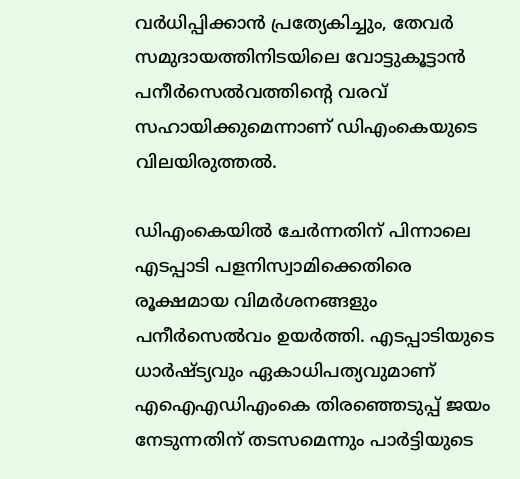വര്‍ധിപ്പിക്കാന്‍ പ്രത്യേകിച്ചും, തേവര്‍ സമുദായത്തിനിടയിലെ വോട്ടുകൂട്ടാന്‍ പനീര്‍സെല്‍വത്തിന്‍റെ വരവ് സഹായിക്കുമെന്നാണ് ഡിഎംകെയുടെ വിലയിരുത്തല്‍.

ഡിഎംകെയില്‍ ചേര്‍ന്നതിന് പിന്നാലെ എടപ്പാടി പളനിസ്വാമിക്കെതിരെ രൂക്ഷമായ വിമര്‍ശനങ്ങളും പനീര്‍സെല്‍വം ഉയര്‍ത്തി. എടപ്പാടിയുടെ ധാര്‍ഷ്ട്യവും ഏകാധിപത്യവുമാണ് എഐഎഡിഎംകെ തിരഞ്ഞെടുപ്പ് ജയം നേടുന്നതിന് തടസമെന്നും പാര്‍ട്ടിയുടെ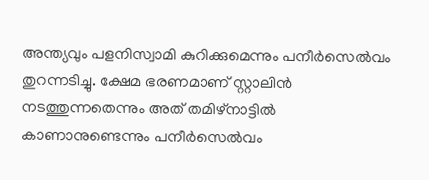അന്ത്യവും പളനിസ്വാമി കുറിക്കുമെന്നും പനീര്‍സെല്‍വം തുറന്നടിച്ചു. ക്ഷേമ ഭരണമാണ് സ്റ്റാലിന്‍ നടത്തുന്നതെന്നും അത് തമിഴ്നാട്ടില്‍ കാണാനുണ്ടെന്നും പനീര്‍സെല്‍വം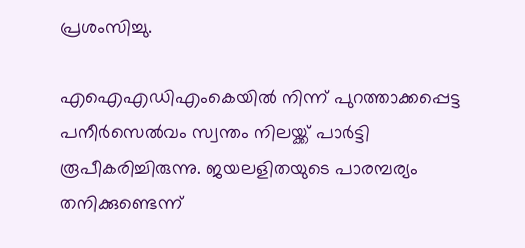പ്രശംസിച്ചു.

എഐഎഡിഎംകെയില്‍ നിന്ന് പുറത്താക്കപ്പെട്ട  പനീര്‍സെല്‍വം സ്വന്തം നിലയ്ക്ക് പാര്‍ട്ടി രൂപീകരിച്ചിരുന്നു. ജയലളിതയുടെ പാരമ്പര്യം തനിക്കുണ്ടെന്ന്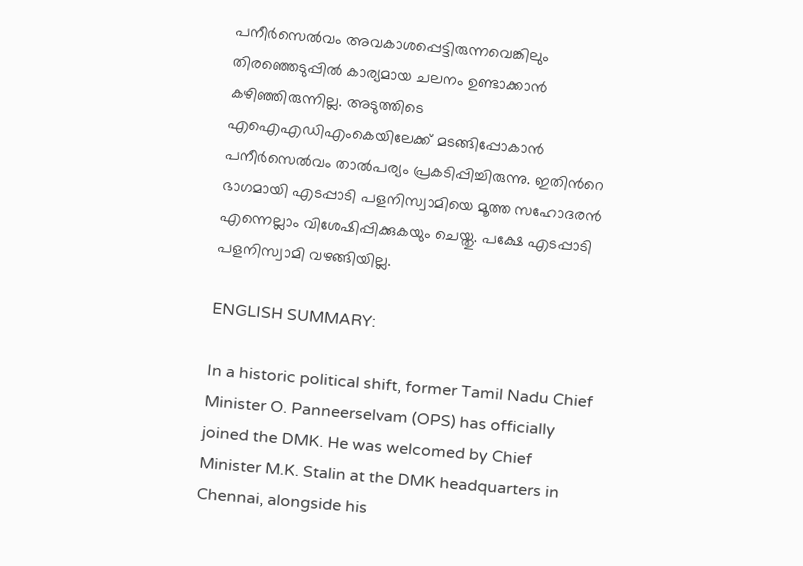പനീര്‍സെല്‍വം അവകാശപ്പെട്ടിരുന്നവെങ്കിലും തിരഞ്ഞെടുപ്പില്‍ കാര്യമായ ചലനം ഉണ്ടാക്കാന്‍ കഴിഞ്ഞിരുന്നില്ല. അടുത്തിടെ എഐഎഡിഎംകെയിലേക്ക് മടങ്ങിപ്പോകാന്‍ പനീര്‍സെല്‍വം താല്‍പര്യം പ്രകടിപ്പിച്ചിരുന്നു. ഇതിന്‍റെ ഭാഗമായി എടപ്പാടി പളനിസ്വാമിയെ മൂത്ത സഹോദരന്‍ എന്നെല്ലാം വിശേഷിപ്പിക്കുകയും ചെയ്തു. പക്ഷേ എടപ്പാടി പളനിസ്വാമി വഴങ്ങിയില്ല.

ENGLISH SUMMARY:

In a historic political shift, former Tamil Nadu Chief Minister O. Panneerselvam (OPS) has officially joined the DMK. He was welcomed by Chief Minister M.K. Stalin at the DMK headquarters in Chennai, alongside his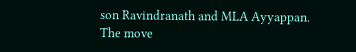son Ravindranath and MLA Ayyappan. The move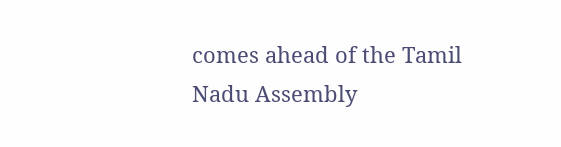comes ahead of the Tamil Nadu Assembly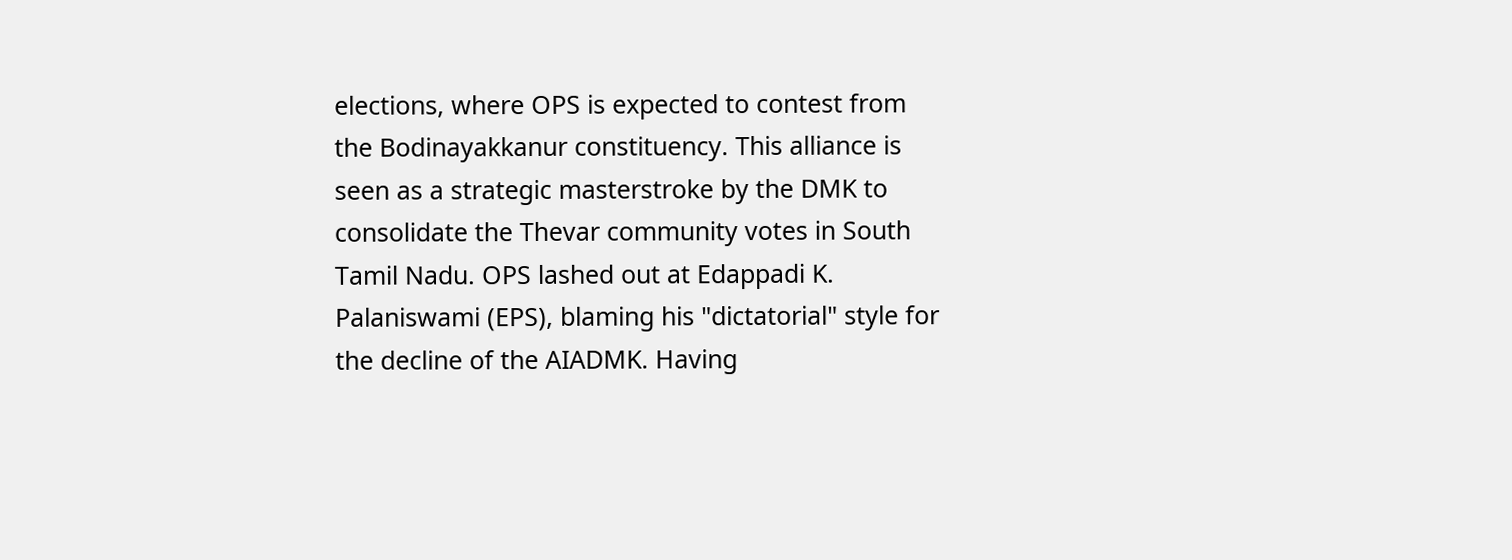elections, where OPS is expected to contest from the Bodinayakkanur constituency. This alliance is seen as a strategic masterstroke by the DMK to consolidate the Thevar community votes in South Tamil Nadu. OPS lashed out at Edappadi K. Palaniswami (EPS), blaming his "dictatorial" style for the decline of the AIADMK. Having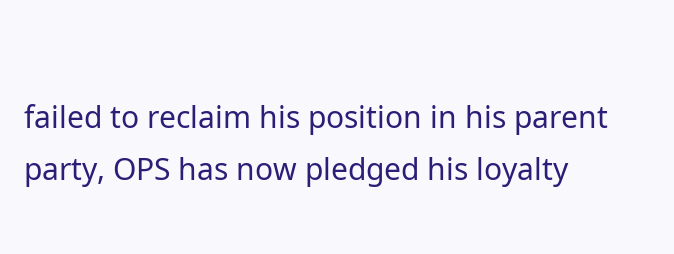failed to reclaim his position in his parent party, OPS has now pledged his loyalty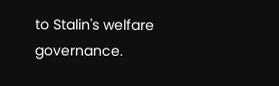to Stalin's welfare governance.